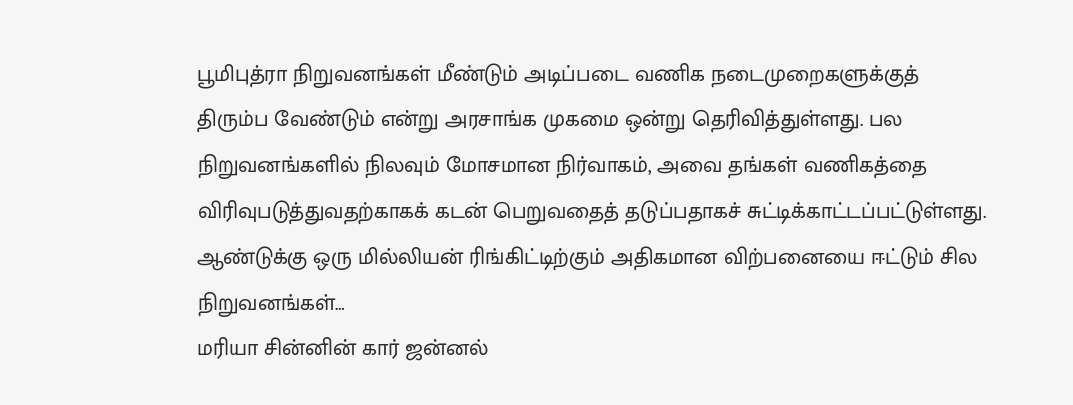பூமிபுத்ரா நிறுவனங்கள் மீண்டும் அடிப்படை வணிக நடைமுறைகளுக்குத் திரும்ப வேண்டும் என்று அரசாங்க முகமை ஒன்று தெரிவித்துள்ளது. பல நிறுவனங்களில் நிலவும் மோசமான நிர்வாகம், அவை தங்கள் வணிகத்தை விரிவுபடுத்துவதற்காகக் கடன் பெறுவதைத் தடுப்பதாகச் சுட்டிக்காட்டப்பட்டுள்ளது. ஆண்டுக்கு ஒரு மில்லியன் ரிங்கிட்டிற்கும் அதிகமான விற்பனையை ஈட்டும் சில நிறுவனங்கள்…
மரியா சின்னின் கார் ஜன்னல்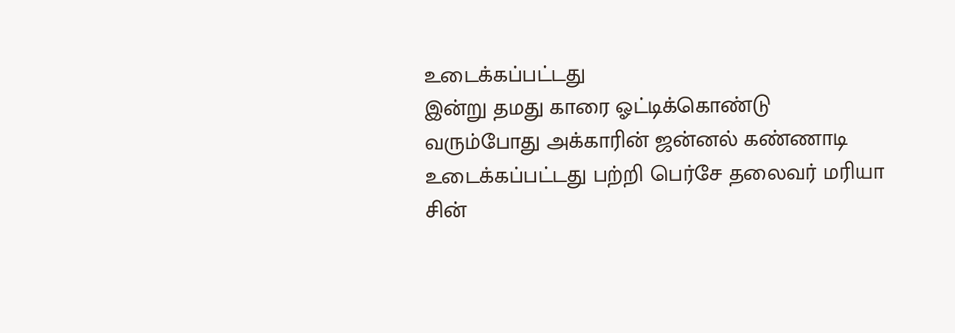உடைக்கப்பட்டது
இன்று தமது காரை ஓட்டிக்கொண்டு வரும்போது அக்காரின் ஜன்னல் கண்ணாடி உடைக்கப்பட்டது பற்றி பெர்சே தலைவர் மரியா சின்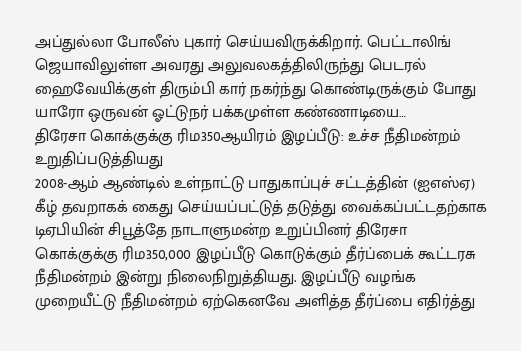அப்துல்லா போலீஸ் புகார் செய்யவிருக்கிறார். பெட்டாலிங் ஜெயாவிலுள்ள அவரது அலுவலகத்திலிருந்து பெடரல் ஹைவேயிக்குள் திரும்பி கார் நகர்ந்து கொண்டிருக்கும் போது யாரோ ஒருவன் ஓட்டுநர் பக்கமுள்ள கண்ணாடியை…
திரேசா கொக்குக்கு ரிம350ஆயிரம் இழப்பீடு: உச்ச நீதிமன்றம் உறுதிப்படுத்தியது
2008-ஆம் ஆண்டில் உள்நாட்டு பாதுகாப்புச் சட்டத்தின் (ஐஎஸ்ஏ) கீழ் தவறாகக் கைது செய்யப்பட்டுத் தடுத்து வைக்கப்பட்டதற்காக டிஏபியின் சிபூத்தே நாடாளுமன்ற உறுப்பினர் திரேசா கொக்குக்கு ரிம350,000 இழப்பீடு கொடுக்கும் தீர்ப்பைக் கூட்டரசு நீதிமன்றம் இன்று நிலைநிறுத்தியது. இழப்பீடு வழங்க முறையீட்டு நீதிமன்றம் ஏற்கெனவே அளித்த தீர்ப்பை எதிர்த்து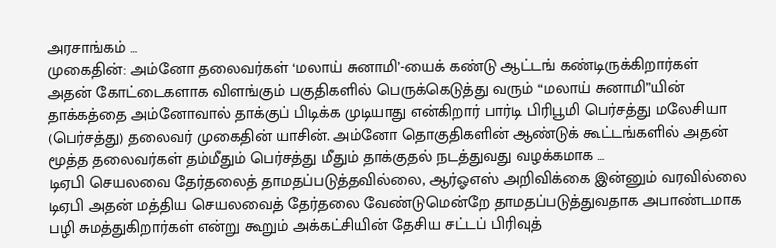அரசாங்கம் …
முகைதின்: அம்னோ தலைவர்கள் ‘மலாய் சுனாமி’-யைக் கண்டு ஆட்டங் கண்டிருக்கிறார்கள்
அதன் கோட்டைகளாக விளங்கும் பகுதிகளில் பெருக்கெடுத்து வரும் “மலாய் சுனாமி”யின் தாக்கத்தை அம்னோவால் தாக்குப் பிடிக்க முடியாது என்கிறார் பார்டி பிரிபூமி பெர்சத்து மலேசியா (பெர்சத்து) தலைவர் முகைதின் யாசின். அம்னோ தொகுதிகளின் ஆண்டுக் கூட்டங்களில் அதன் மூத்த தலைவர்கள் தம்மீதும் பெர்சத்து மீதும் தாக்குதல் நடத்துவது வழக்கமாக …
டிஏபி செயலவை தேர்தலைத் தாமதப்படுத்தவில்லை, ஆர்ஓஎஸ் அறிவிக்கை இன்னும் வரவில்லை
டிஏபி அதன் மத்திய செயலவைத் தேர்தலை வேண்டுமென்றே தாமதப்படுத்துவதாக அபாண்டமாக பழி சுமத்துகிறார்கள் என்று கூறும் அக்கட்சியின் தேசிய சட்டப் பிரிவுத்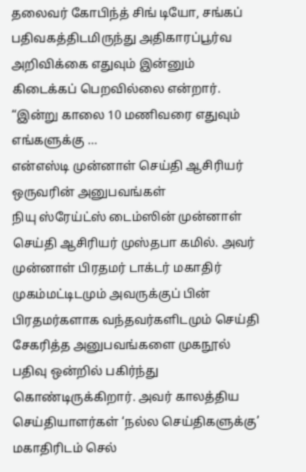தலைவர் கோபிந்த் சிங் டியோ, சங்கப் பதிவகத்திடமிருந்து அதிகாரப்பூர்வ அறிவிக்கை எதுவும் இன்னும் கிடைக்கப் பெறவில்லை என்றார். “இன்று காலை 10 மணிவரை எதுவும் எங்களுக்கு …
என்எஸ்டி முன்னாள் செய்தி ஆசிரியர் ஒருவரின் அனுபவங்கள்
நியு ஸ்ரேய்ட்ஸ் டைம்ஸின் முன்னாள் செய்தி ஆசிரியர் முஸ்தபா கமில். அவர் முன்னாள் பிரதமர் டாக்டர் மகாதிர் முகம்மட்டிடமும் அவருக்குப் பின் பிரதமர்களாக வந்தவர்களிடமும் செய்தி சேகரித்த அனுபவங்களை முகநூல் பதிவு ஒன்றில் பகிர்ந்து கொண்டிருக்கிறார். அவர் காலத்திய செய்தியாளர்கள் ‘நல்ல செய்திகளுக்கு’ மகாதிரிடம் செல்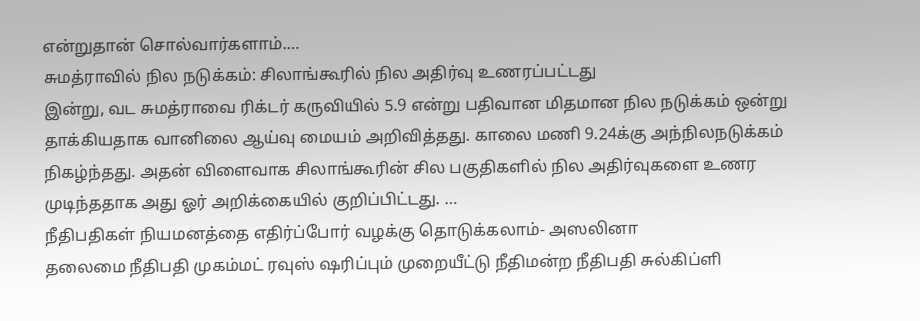என்றுதான் சொல்வார்களாம்.…
சுமத்ராவில் நில நடுக்கம்: சிலாங்கூரில் நில அதிர்வு உணரப்பட்டது
இன்று, வட சுமத்ராவை ரிக்டர் கருவியில் 5.9 என்று பதிவான மிதமான நில நடுக்கம் ஒன்று தாக்கியதாக வானிலை ஆய்வு மையம் அறிவித்தது. காலை மணி 9.24க்கு அந்நிலநடுக்கம் நிகழ்ந்தது. அதன் விளைவாக சிலாங்கூரின் சில பகுதிகளில் நில அதிர்வுகளை உணர முடிந்ததாக அது ஓர் அறிக்கையில் குறிப்பிட்டது. …
நீதிபதிகள் நியமனத்தை எதிர்ப்போர் வழக்கு தொடுக்கலாம்- அஸலினா
தலைமை நீதிபதி முகம்மட் ரவுஸ் ஷரிப்பும் முறையீட்டு நீதிமன்ற நீதிபதி சுல்கிப்ளி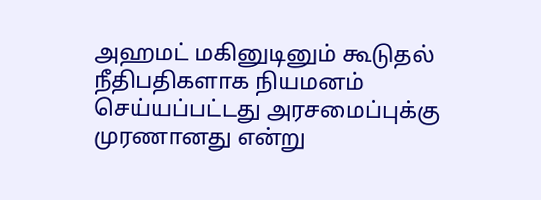அஹமட் மகினுடினும் கூடுதல் நீதிபதிகளாக நியமனம் செய்யப்பட்டது அரசமைப்புக்கு முரணானது என்று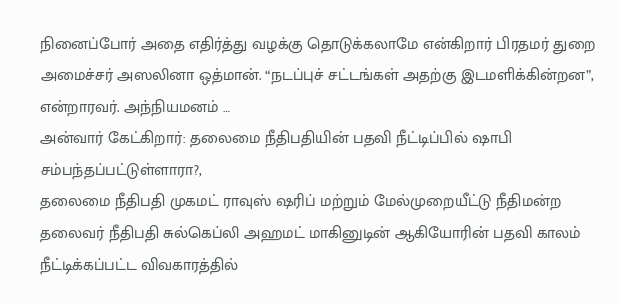நினைப்போர் அதை எதிர்த்து வழக்கு தொடுக்கலாமே என்கிறார் பிரதமர் துறை அமைச்சர் அஸலினா ஒத்மான். “நடப்புச் சட்டங்கள் அதற்கு இடமளிக்கின்றன”, என்றாரவர். அந்நியமனம் …
அன்வார் கேட்கிறார்: தலைமை நீதிபதியின் பதவி நீட்டிப்பில் ஷாபி சம்பந்தப்பட்டுள்ளாரா?,
தலைமை நீதிபதி முகமட் ராவுஸ் ஷரிப் மற்றும் மேல்முறையீட்டு நீதிமன்ற தலைவர் நீதிபதி சுல்கெப்லி அஹமட் மாகினுடின் ஆகியோரின் பதவி காலம் நீட்டிக்கப்பட்ட விவகாரத்தில்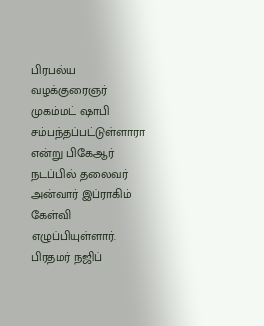பிரபல்ய வழக்குரைஞர் முகம்மட் ஷாபி சம்பந்தப்பட்டுள்ளாரா என்று பிகேஆர் நடப்பில் தலைவர் அன்வார் இப்ராகிம் கேள்வி எழுப்பியுள்ளார். பிரதமர் நஜிப்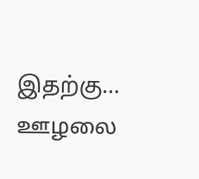இதற்கு…
ஊழலை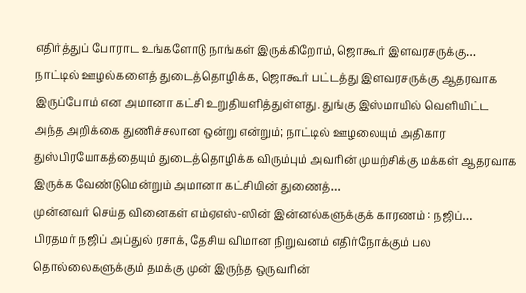எதிர்த்துப் போராட உங்களோடு நாங்கள் இருக்கிறோம், ஜொகூர் இளவரசருக்கு…
நாட்டில் ஊழல்களைத் துடைத்தொழிக்க, ஜொகூர் பட்டத்து இளவரசருக்கு ஆதரவாக இருப்போம் என அமானா கட்சி உறுதியளித்துள்ளது. துங்கு இஸ்மாயில் வெளியிட்ட அந்த அறிக்கை துணிச்சலான ஒன்று என்றும்; நாட்டில் ஊழலையும் அதிகார துஸ்பிரயோகத்தையும் துடைத்தொழிக்க விரும்பும் அவரின் முயற்சிக்கு மக்கள் ஆதரவாக இருக்க வேண்டுமென்றும் அமானா கட்சியின் துணைத்…
முன்னவர் செய்த வினைகள் எம்ஏஎஸ்-ஸின் இன்னல்களுக்குக் காரணம் : நஜிப்…
பிரதமர் நஜிப் அப்துல் ரசாக், தேசிய விமான நிறுவனம் எதிர்நோக்கும் பல தொல்லைகளுக்கும் தமக்கு முன் இருந்த ஒருவரின்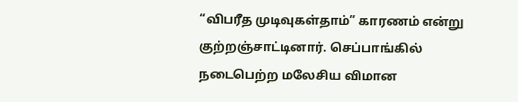“விபரீத முடிவுகள்தாம்” காரணம் என்று குற்றஞ்சாட்டினார். செப்பாங்கில் நடைபெற்ற மலேசிய விமான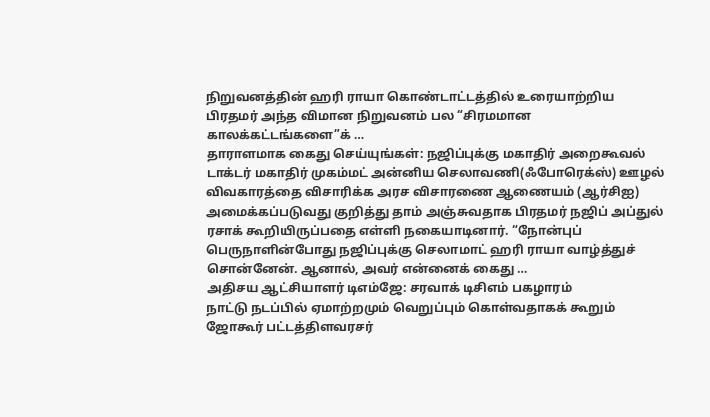நிறுவனத்தின் ஹரி ராயா கொண்டாட்டத்தில் உரையாற்றிய பிரதமர் அந்த விமான நிறுவனம் பல “சிரமமான காலக்கட்டங்களை”க் …
தாராளமாக கைது செய்யுங்கள்: நஜிப்புக்கு மகாதிர் அறைகூவல்
டாக்டர் மகாதிர் முகம்மட் அன்னிய செலாவணி(ஃபோரெக்ஸ்) ஊழல் விவகாரத்தை விசாரிக்க அரச விசாரணை ஆணையம் (ஆர்சிஐ) அமைக்கப்படுவது குறித்து தாம் அஞ்சுவதாக பிரதமர் நஜிப் அப்துல் ரசாக் கூறியிருப்பதை எள்ளி நகையாடினார். “நோன்புப் பெருநாளின்போது நஜிப்புக்கு செலாமாட் ஹரி ராயா வாழ்த்துச் சொன்னேன். ஆனால், அவர் என்னைக் கைது …
அதிசய ஆட்சியாளர் டிஎம்ஜே: சரவாக் டிசிஎம் பகழாரம்
நாட்டு நடப்பில் ஏமாற்றமும் வெறுப்பும் கொள்வதாகக் கூறும் ஜோகூர் பட்டத்திளவரசர்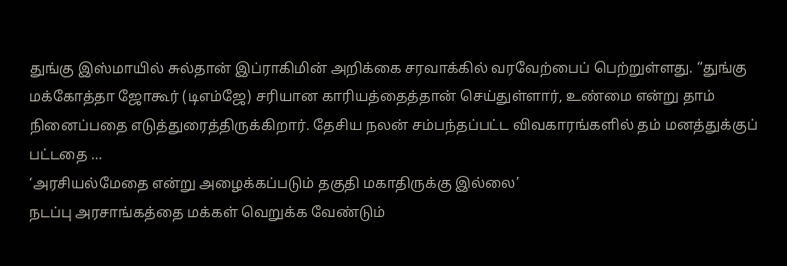துங்கு இஸ்மாயில் சுல்தான் இப்ராகிமின் அறிக்கை சரவாக்கில் வரவேற்பைப் பெற்றுள்ளது. “துங்கு மக்கோத்தா ஜோகூர் (டிஎம்ஜே) சரியான காரியத்தைத்தான் செய்துள்ளார், உண்மை என்று தாம் நினைப்பதை எடுத்துரைத்திருக்கிறார். தேசிய நலன் சம்பந்தப்பட்ட விவகாரங்களில் தம் மனத்துக்குப் பட்டதை …
‘அரசியல்மேதை என்று அழைக்கப்படும் தகுதி மகாதிருக்கு இல்லை’
நடப்பு அரசாங்கத்தை மக்கள் வெறுக்க வேண்டும்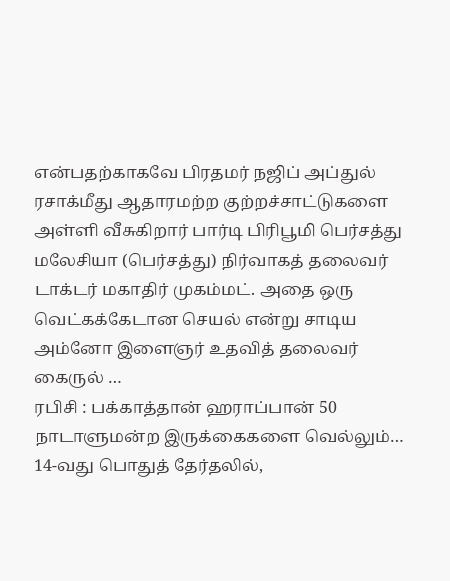என்பதற்காகவே பிரதமர் நஜிப் அப்துல் ரசாக்மீது ஆதாரமற்ற குற்றச்சாட்டுகளை அள்ளி வீசுகிறார் பார்டி பிரிபூமி பெர்சத்து மலேசியா (பெர்சத்து) நிர்வாகத் தலைவர் டாக்டர் மகாதிர் முகம்மட். அதை ஒரு வெட்கக்கேடான செயல் என்று சாடிய அம்னோ இளைஞர் உதவித் தலைவர் கைருல் …
ரபிசி : பக்காத்தான் ஹராப்பான் 50 நாடாளுமன்ற இருக்கைகளை வெல்லும்…
14-வது பொதுத் தேர்தலில்,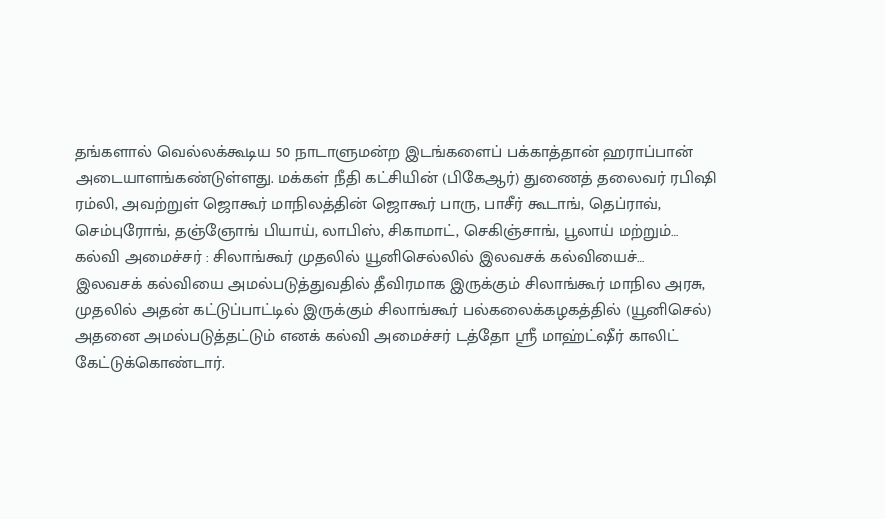தங்களால் வெல்லக்கூடிய 50 நாடாளுமன்ற இடங்களைப் பக்காத்தான் ஹராப்பான் அடையாளங்கண்டுள்ளது. மக்கள் நீதி கட்சியின் (பிகேஆர்) துணைத் தலைவர் ரபிஷி ரம்லி, அவற்றுள் ஜொகூர் மாநிலத்தின் ஜொகூர் பாரு, பாசீர் கூடாங், தெப்ராவ், செம்புரோங், தஞ்ஞோங் பியாய், லாபிஸ், சிகாமாட், செகிஞ்சாங், பூலாய் மற்றும்…
கல்வி அமைச்சர் : சிலாங்கூர் முதலில் யூனிசெல்லில் இலவசக் கல்வியைச்…
இலவசக் கல்வியை அமல்படுத்துவதில் தீவிரமாக இருக்கும் சிலாங்கூர் மாநில அரசு, முதலில் அதன் கட்டுப்பாட்டில் இருக்கும் சிலாங்கூர் பல்கலைக்கழகத்தில் (யூனிசெல்) அதனை அமல்படுத்தட்டும் எனக் கல்வி அமைச்சர் டத்தோ ஶ்ரீ மாஹ்ட்ஷீர் காலிட் கேட்டுக்கொண்டார்.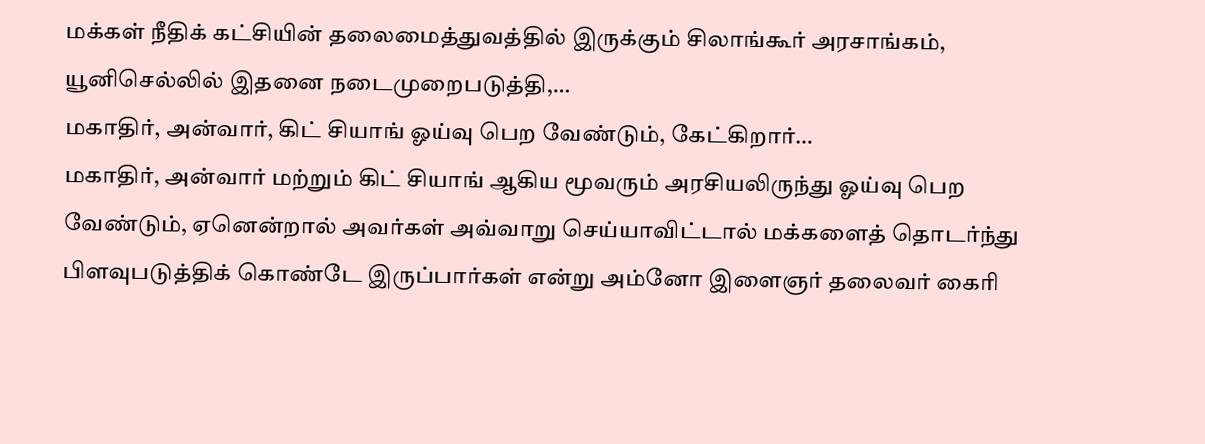மக்கள் நீதிக் கட்சியின் தலைமைத்துவத்தில் இருக்கும் சிலாங்கூர் அரசாங்கம், யூனிசெல்லில் இதனை நடைமுறைபடுத்தி,…
மகாதிர், அன்வார், கிட் சியாங் ஓய்வு பெற வேண்டும், கேட்கிறார்…
மகாதிர், அன்வார் மற்றும் கிட் சியாங் ஆகிய மூவரும் அரசியலிருந்து ஓய்வு பெற வேண்டும், ஏனென்றால் அவர்கள் அவ்வாறு செய்யாவிட்டால் மக்களைத் தொடர்ந்து பிளவுபடுத்திக் கொண்டே இருப்பார்கள் என்று அம்னோ இளைஞர் தலைவர் கைரி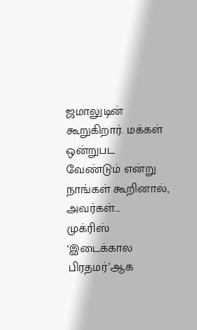ஜமாலுடின் கூறுகிறார். மக்கள் ஒன்றுபட வேண்டும் என்று நாங்கள் கூறினால், அவர்கள்…
முக்ரிஸ் ‘இடைக்கால பிரதமர்’ஆக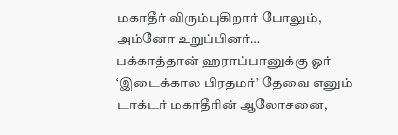மகாதீர் விரும்புகிறார் போலும், அம்னோ உறுப்பினர்…
பக்காத்தான் ஹராப்பானுக்கு ஓர் ‘இடைக்கால பிரதமர்’ தேவை எனும் டாக்டர் மகாதீரின் ஆலோசனை,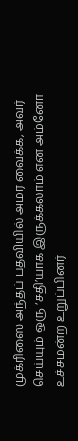முக்ரிஸை அந்தப் பதவியில் அமர வைக்க, அவர் செய்யும் ஒரு ‘சதி’யாக இருக்கலாம் என அம்னோ உச்சமன்ற உறுப்பினர்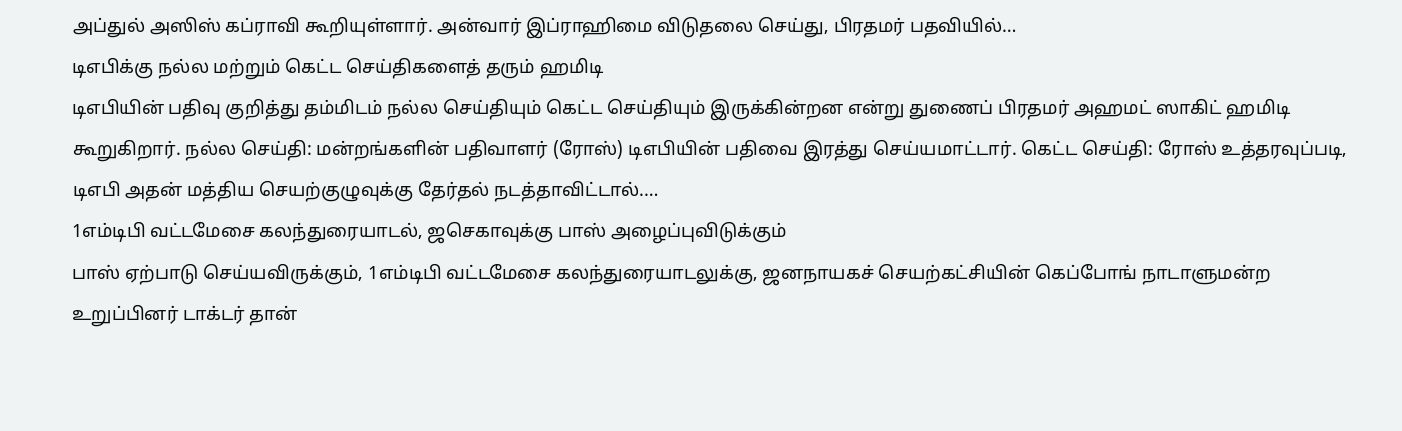அப்துல் அஸிஸ் கப்ராவி கூறியுள்ளார். அன்வார் இப்ராஹிமை விடுதலை செய்து, பிரதமர் பதவியில்…
டிஎபிக்கு நல்ல மற்றும் கெட்ட செய்திகளைத் தரும் ஹமிடி
டிஎபியின் பதிவு குறித்து தம்மிடம் நல்ல செய்தியும் கெட்ட செய்தியும் இருக்கின்றன என்று துணைப் பிரதமர் அஹமட் ஸாகிட் ஹமிடி கூறுகிறார். நல்ல செய்தி: மன்றங்களின் பதிவாளர் (ரோஸ்) டிஎபியின் பதிவை இரத்து செய்யமாட்டார். கெட்ட செய்தி: ரோஸ் உத்தரவுப்படி, டிஎபி அதன் மத்திய செயற்குழுவுக்கு தேர்தல் நடத்தாவிட்டால்.…
1எம்டிபி வட்டமேசை கலந்துரையாடல், ஜசெகாவுக்கு பாஸ் அழைப்புவிடுக்கும்
பாஸ் ஏற்பாடு செய்யவிருக்கும், 1எம்டிபி வட்டமேசை கலந்துரையாடலுக்கு, ஜனநாயகச் செயற்கட்சியின் கெப்போங் நாடாளுமன்ற உறுப்பினர் டாக்டர் தான்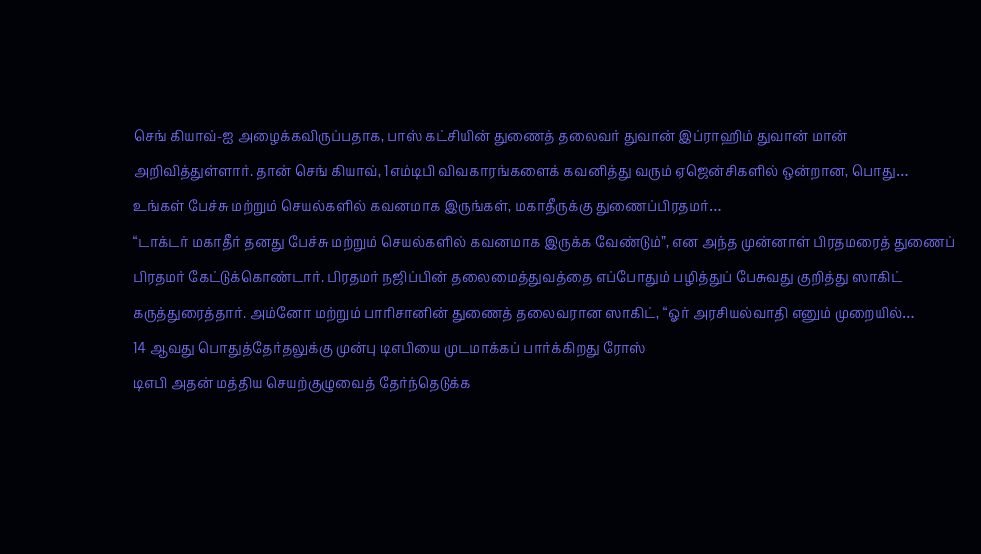செங் கியாவ்-ஐ அழைக்கவிருப்பதாக, பாஸ் கட்சியின் துணைத் தலைவர் துவான் இப்ராஹிம் துவான் மான் அறிவித்துள்ளார். தான் செங் கியாவ், 1எம்டிபி விவகாரங்களைக் கவனித்து வரும் ஏஜென்சிகளில் ஒன்றான, பொது…
உங்கள் பேச்சு மற்றும் செயல்களில் கவனமாக இருங்கள், மகாதீருக்கு துணைப்பிரதமர்…
“டாக்டர் மகாதீர் தனது பேச்சு மற்றும் செயல்களில் கவனமாக இருக்க வேண்டும்”, என அந்த முன்னாள் பிரதமரைத் துணைப் பிரதமர் கேட்டுக்கொண்டார். பிரதமர் நஜிப்பின் தலைமைத்துவத்தை எப்போதும் பழித்துப் பேசுவது குறித்து ஸாகிட் கருத்துரைத்தார். அம்னோ மற்றும் பாரிசானின் துணைத் தலைவரான ஸாகிட், “ஓர் அரசியல்வாதி எனும் முறையில்…
14 ஆவது பொதுத்தேர்தலுக்கு முன்பு டிஎபியை முடமாக்கப் பார்க்கிறது ரோஸ்
டிஎபி அதன் மத்திய செயற்குழுவைத் தேர்ந்தெடுக்க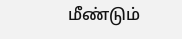மீண்டும்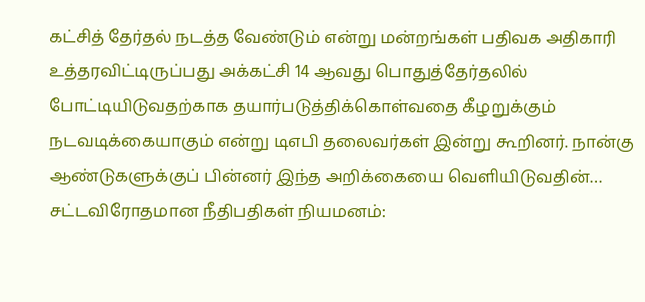கட்சித் தேர்தல் நடத்த வேண்டும் என்று மன்றங்கள் பதிவக அதிகாரி உத்தரவிட்டிருப்பது அக்கட்சி 14 ஆவது பொதுத்தேர்தலில் போட்டியிடுவதற்காக தயார்படுத்திக்கொள்வதை கீழறுக்கும் நடவடிக்கையாகும் என்று டிஎபி தலைவர்கள் இன்று கூறினர். நான்கு ஆண்டுகளுக்குப் பின்னர் இந்த அறிக்கையை வெளியிடுவதின்…
சட்டவிரோதமான நீதிபதிகள் நியமனம்: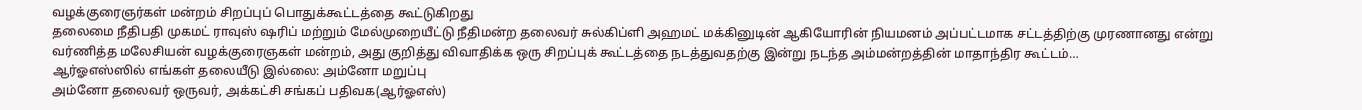வழக்குரைஞர்கள் மன்றம் சிறப்புப் பொதுக்கூட்டத்தை கூட்டுகிறது
தலைமை நீதிபதி முகமட் ராவுஸ் ஷரிப் மற்றும் மேல்முறையீட்டு நீதிமன்ற தலைவர் சுல்கிப்ளி அஹமட் மக்கினுடின் ஆகியோரின் நியமனம் அப்பட்டமாக சட்டத்திற்கு முரணானது என்று வர்ணித்த மலேசியன் வழக்குரைஞகள் மன்றம், அது குறித்து விவாதிக்க ஒரு சிறப்புக் கூட்டத்தை நடத்துவதற்கு இன்று நடந்த அம்மன்றத்தின் மாதாந்திர கூட்டம்…
ஆர்ஓஎஸ்ஸில் எங்கள் தலையீடு இல்லை: அம்னோ மறுப்பு
அம்னோ தலைவர் ஒருவர், அக்கட்சி சங்கப் பதிவக(ஆர்ஓஎஸ்)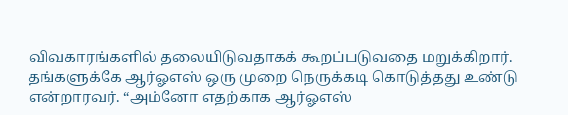விவகாரங்களில் தலையிடுவதாகக் கூறப்படுவதை மறுக்கிறார். தங்களுக்கே ஆர்ஓஎஸ் ஒரு முறை நெருக்கடி கொடுத்தது உண்டு என்றாரவர். “அம்னோ எதற்காக ஆர்ஓஎஸ்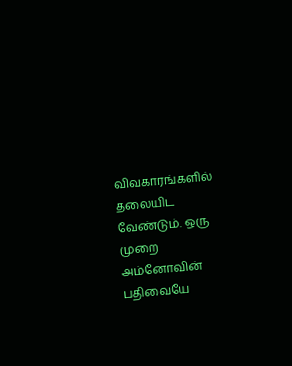விவகாரங்களில் தலையிட வேண்டும். ஒரு முறை அம்னோவின் பதிவையே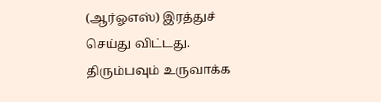(ஆர்ஓஎஸ்) இரத்துச் செய்து விட்டது. திரும்பவும் உருவாக்க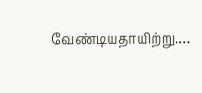வேண்டியதாயிற்று.…